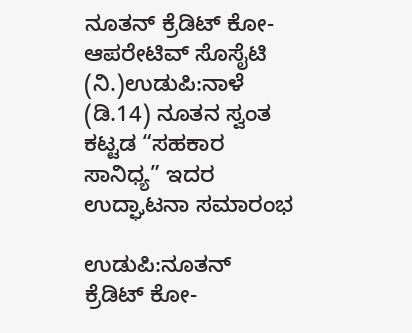ನೂತನ್ ಕ್ರೆಡಿಟ್ ಕೋ-ಆಪರೇಟಿವ್ ಸೊಸೈಟಿ (ನಿ.)ಉಡುಪಿ:ನಾಳೆ (ಡಿ.14) ನೂತನ ಸ್ವಂತ ಕಟ್ಟಡ “ಸಹಕಾರ ಸಾನಿಧ್ಯ” ಇದರ ಉದ್ಘಾಟನಾ ಸಮಾರಂಭ

ಉಡುಪಿ:ನೂತನ್ ಕ್ರೆಡಿಟ್ ಕೋ-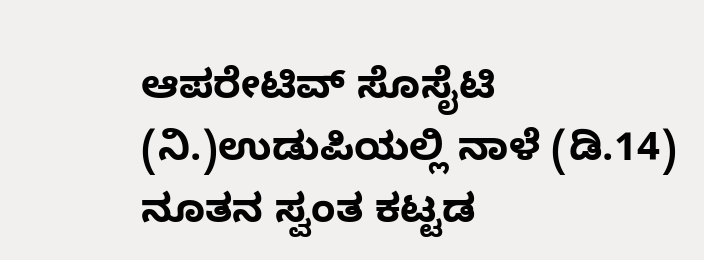ಆಪರೇಟಿವ್ ಸೊಸೈಟಿ (ನಿ.)ಉಡುಪಿಯಲ್ಲಿ ನಾಳೆ (ಡಿ.14) ನೂತನ ಸ್ವಂತ ಕಟ್ಟಡ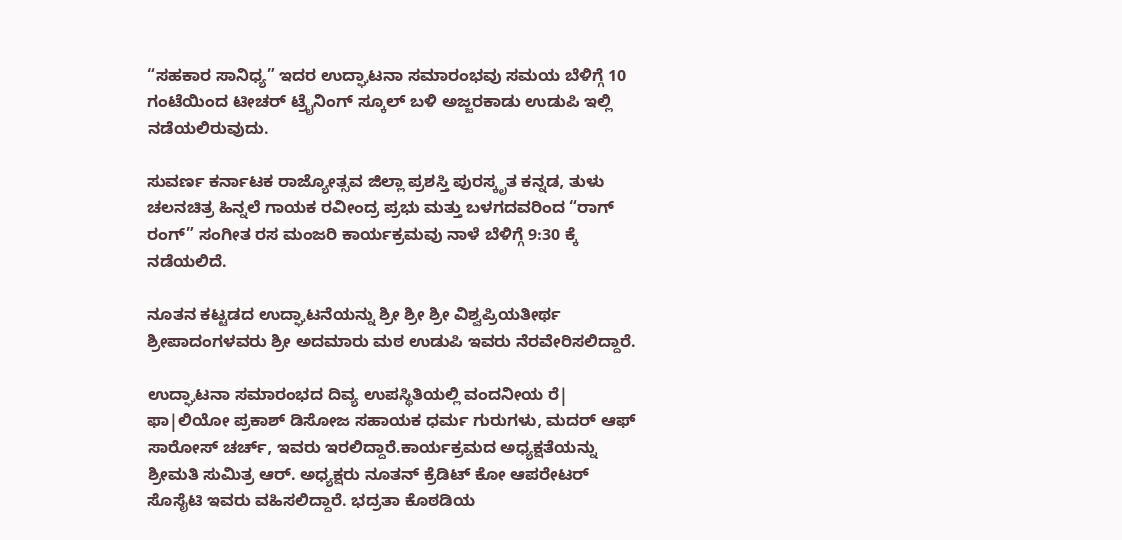“ಸಹಕಾರ ಸಾನಿಧ್ಯ” ಇದರ ಉದ್ಘಾಟನಾ ಸಮಾರಂಭವು ಸಮಯ ಬೆಳಿಗ್ಗೆ 10 ಗಂಟೆಯಿಂದ ಟೀಚರ್ ಟ್ರೈನಿಂಗ್ ಸ್ಕೂಲ್ ಬಳಿ ಅಜ್ಜರಕಾಡು ಉಡುಪಿ ಇಲ್ಲಿ ನಡೆಯಲಿರುವುದು.

ಸುವರ್ಣ ಕರ್ನಾಟಕ ರಾಜ್ಯೋತ್ಸವ ಜಿಲ್ಲಾ ಪ್ರಶಸ್ತಿ ಪುರಸ್ಕೃತ ಕನ್ನಡ, ತುಳು ಚಲನಚಿತ್ರ ಹಿನ್ನಲೆ ಗಾಯಕ ರವೀಂದ್ರ ಪ್ರಭು ಮತ್ತು ಬಳಗದವರಿಂದ “ರಾಗ್ ರಂಗ್” ಸಂಗೀತ ರಸ ಮಂಜರಿ ಕಾರ್ಯಕ್ರಮವು ನಾಳೆ ಬೆಳಿಗ್ಗೆ 9:30 ಕ್ಕೆ ನಡೆಯಲಿದೆ.

ನೂತನ ಕಟ್ಟಡದ ಉದ್ಘಾಟನೆಯನ್ನು ಶ್ರೀ ಶ್ರೀ ಶ್ರೀ ವಿಶ್ವಪ್ರಿಯತೀರ್ಥ ಶ್ರೀಪಾದಂಗಳವರು ಶ್ರೀ ಅದಮಾರು ಮಠ ಉಡುಪಿ ಇವರು ನೆರವೇರಿಸಲಿದ್ದಾರೆ.

ಉದ್ಘಾಟನಾ ಸಮಾರಂಭದ ದಿವ್ಯ ಉಪಸ್ಥಿತಿಯಲ್ಲಿ ವಂದನೀಯ ರೆ| ಫಾ|ಲಿಯೋ ಪ್ರಕಾಶ್ ಡಿಸೋಜ ಸಹಾಯಕ ಧರ್ಮ ಗುರುಗಳು, ಮದರ್ ಆಫ್ ಸಾರೋಸ್ ಚರ್ಚ್, ಇವರು ಇರಲಿದ್ದಾರೆ.ಕಾರ್ಯಕ್ರಮದ ಅಧ್ಯಕ್ಷತೆಯನ್ನು ಶ್ರೀಮತಿ ಸುಮಿತ್ರ ಆರ್. ಅಧ್ಯಕ್ಷರು ನೂತನ್ ಕ್ರೆಡಿಟ್ ಕೋ ಆಪರೇಟರ್ ಸೊಸೈಟಿ ಇವರು ವಹಿಸಲಿದ್ದಾರೆ. ಭದ್ರತಾ ಕೊಠಡಿಯ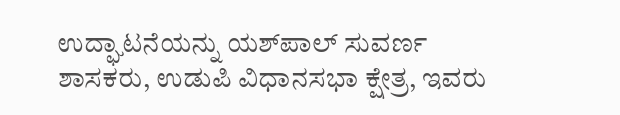ಉದ್ಘಾಟನೆಯನ್ನು ಯ‌ಶ್‌ಪಾಲ್ ಸುವರ್ಣ ಶಾಸಕರು, ಉಡುಪಿ ವಿಧಾನಸಭಾ ಕ್ಷೇತ್ರ, ಇವರು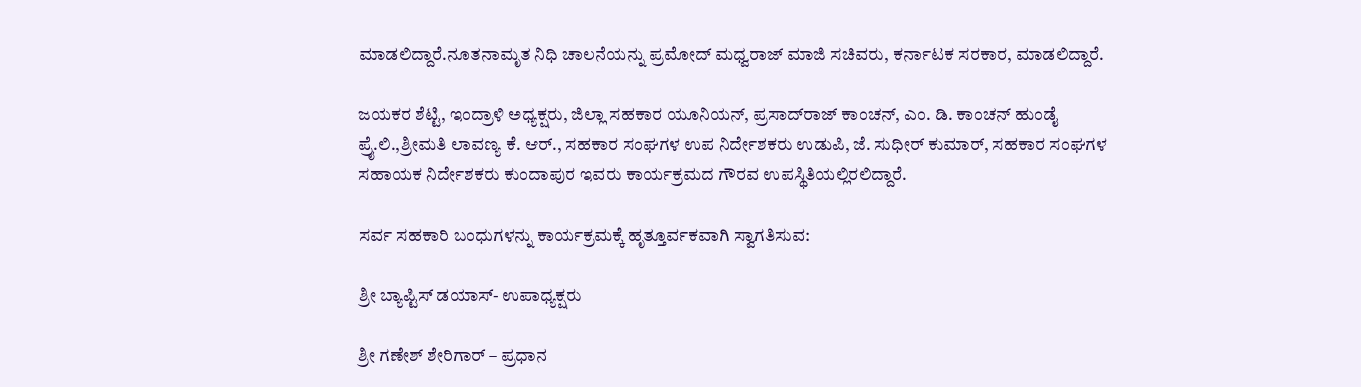ಮಾಡಲಿದ್ದಾರೆ.ನೂತನಾಮೃತ ನಿಧಿ ಚಾಲನೆಯನ್ನು ಪ್ರಮೋದ್ ಮಧ್ವರಾಜ್ ಮಾಜಿ ಸಚಿವರು, ಕರ್ನಾಟಕ ಸರಕಾರ, ಮಾಡಲಿದ್ದಾರೆ.

ಜಯಕರ ಶೆಟ್ಟಿ, ಇಂದ್ರಾಳಿ ಅಧ್ಯಕ್ಷರು, ಜಿಲ್ಲಾ ಸಹಕಾರ ಯೂನಿಯನ್, ಪ್ರಸಾದ್‌ರಾಜ್ ಕಾಂಚನ್, ಎಂ. ಡಿ. ಕಾಂಚನ್ ಹುಂಡೈ ಪ್ರೈ.ಲಿ.,ಶ್ರೀಮತಿ ಲಾವಣ್ಯ ಕೆ. ಆ‌ರ್., ಸಹಕಾರ ಸಂಘಗಳ ಉಪ ನಿರ್ದೇಶಕರು ಉಡುಪಿ, ಜೆ. ಸುಧೀರ್ ಕುಮಾರ್, ಸಹಕಾರ ಸಂಘಗಳ ಸಹಾಯಕ ನಿರ್ದೇಶಕರು ಕುಂದಾಪುರ ಇವರು ಕಾರ್ಯಕ್ರಮದ ಗೌರವ ಉಪಸ್ಥಿತಿಯಲ್ಲಿರಲಿದ್ದಾರೆ.

ಸರ್ವ ಸಹಕಾರಿ ಬಂಧುಗಳನ್ನು ಕಾರ್ಯಕ್ರಮಕ್ಕೆ ಹೃತ್ತೂರ್ವಕವಾಗಿ ಸ್ವಾಗತಿಸುವ:

ಶ್ರೀ ಬ್ಯಾಪ್ಟಿಸ್ ಡಯಾಸ್- ಉಪಾಧ್ಯಕ್ಷರು

ಶ್ರೀ ಗಣೇಶ್ ಶೇರಿಗಾರ್ – ಪ್ರಧಾನ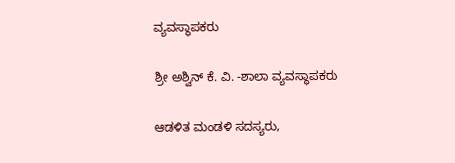ವ್ಯವಸ್ಥಾಪಕರು

ಶ್ರೀ ಅಶ್ವಿನ್ ಕೆ. ವಿ. -ಶಾಲಾ ವ್ಯವಸ್ಥಾಪಕರು

ಆಡಳಿತ ಮಂಡಳಿ ಸದಸ್ಯರು,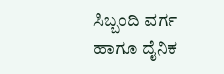ಸಿಬ್ಬಂದಿ ವರ್ಗ ಹಾಗೂ ದೈನಿಕ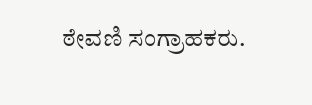ಠೇವಣಿ ಸಂಗ್ರಾಹಕರು.